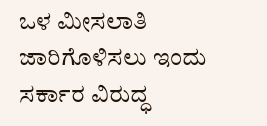ಒಳ ಮೀಸಲಾತಿ ಜಾರಿಗೊಳಿಸಲು ಇಂದು ಸರ್ಕಾರ ವಿರುದ್ಧ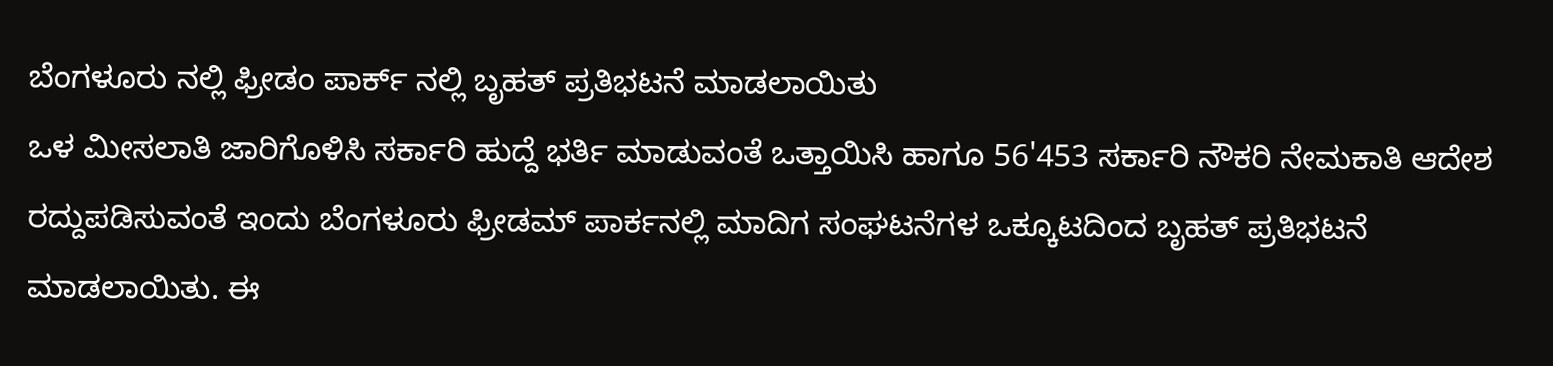ಬೆಂಗಳೂರು ನಲ್ಲಿ ಫ್ರೀಡಂ ಪಾರ್ಕ್ ನಲ್ಲಿ ಬೃಹತ್ ಪ್ರತಿಭಟನೆ ಮಾಡಲಾಯಿತು
ಒಳ ಮೀಸಲಾತಿ ಜಾರಿಗೊಳಿಸಿ ಸರ್ಕಾರಿ ಹುದ್ದೆ ಭರ್ತಿ ಮಾಡುವಂತೆ ಒತ್ತಾಯಿಸಿ ಹಾಗೂ 56'453 ಸರ್ಕಾರಿ ನೌಕರಿ ನೇಮಕಾತಿ ಆದೇಶ ರದ್ದುಪಡಿಸುವಂತೆ ಇಂದು ಬೆಂಗಳೂರು ಫ್ರೀಡಮ್ ಪಾರ್ಕನಲ್ಲಿ ಮಾದಿಗ ಸಂಘಟನೆಗಳ ಒಕ್ಕೂಟದಿಂದ ಬೃಹತ್ ಪ್ರತಿಭಟನೆ ಮಾಡಲಾಯಿತು. ಈ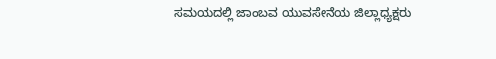ಸಮಯದಲ್ಲಿ ಜಾಂಬವ ಯುವಸೇನೆಯ ಜಿಲ್ಲಾಧ್ಯಕ್ಷರು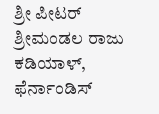ಶ್ರೀ ಪೀಟರ್ ಶ್ರೀಮಂಡಲ ರಾಜು ಕಡಿಯಾಳ್, ಫೆರ್ನಾಂಡಿಸ್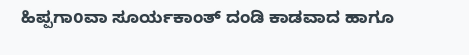ಹಿಪ್ಪಗಾoವಾ ಸೂರ್ಯಕಾಂತ್ ದಂಡಿ ಕಾಡವಾದ ಹಾಗೂ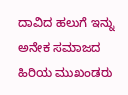ದಾವಿದ ಹಲುಗೆ ಇನ್ನು ಅನೇಕ ಸಮಾಜದ ಹಿರಿಯ ಮುಖಂಡರು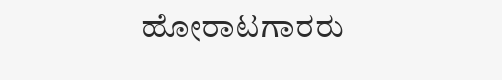ಹೋರಾಟಗಾರರು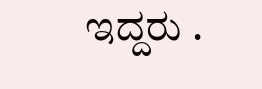ಇದ್ದರು .